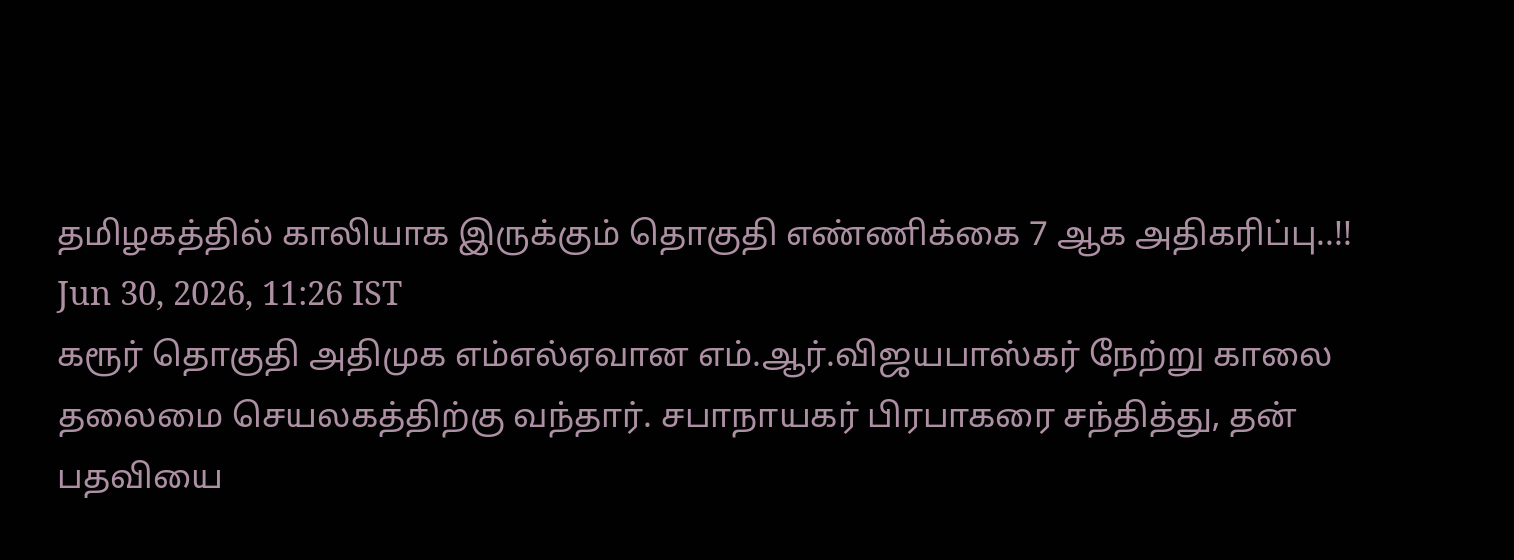தமிழகத்தில் காலியாக இருக்கும் தொகுதி எண்ணிக்கை 7 ஆக அதிகரிப்பு..!!
Jun 30, 2026, 11:26 IST
கரூர் தொகுதி அதிமுக எம்எல்ஏவான எம்.ஆர்.விஜயபாஸ்கர் நேற்று காலை தலைமை செயலகத்திற்கு வந்தார். சபாநாயகர் பிரபாகரை சந்தித்து, தன் பதவியை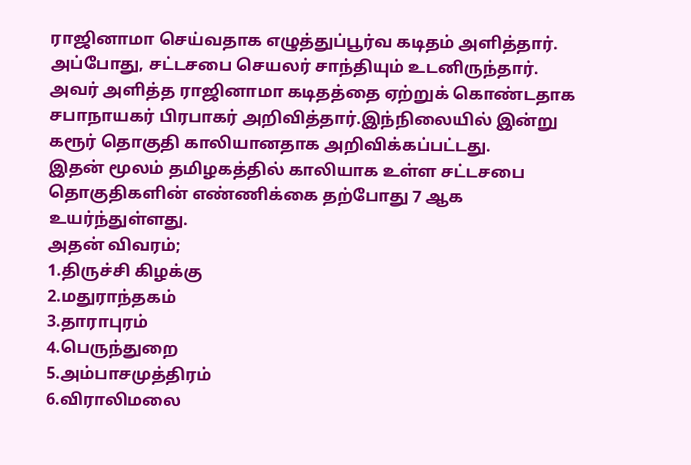ராஜினாமா செய்வதாக எழுத்துப்பூர்வ கடிதம் அளித்தார். அப்போது, சட்டசபை செயலர் சாந்தியும் உடனிருந்தார். அவர் அளித்த ராஜினாமா கடிதத்தை ஏற்றுக் கொண்டதாக சபாநாயகர் பிரபாகர் அறிவித்தார்.இந்நிலையில் இன்று கரூர் தொகுதி காலியானதாக அறிவிக்கப்பட்டது.
இதன் மூலம் தமிழகத்தில் காலியாக உள்ள சட்டசபை தொகுதிகளின் எண்ணிக்கை தற்போது 7 ஆக உயர்ந்துள்ளது.
அதன் விவரம்;
1.திருச்சி கிழக்கு
2.மதுராந்தகம்
3.தாராபுரம்
4.பெருந்துறை
5.அம்பாசமுத்திரம்
6.விராலிமலை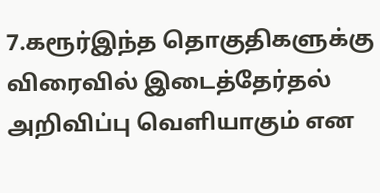7.கரூர்இந்த தொகுதிகளுக்கு விரைவில் இடைத்தேர்தல் அறிவிப்பு வெளியாகும் என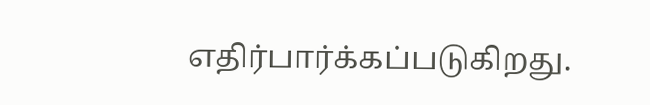எதிர்பார்க்கப்படுகிறது.